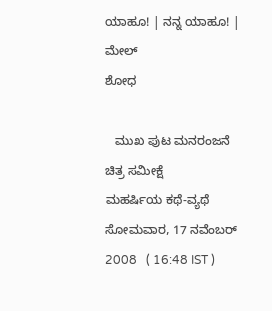ಯಾಹೂ! | ನನ್ನ ಯಾಹೂ! | ಮೇಲ್
ಶೋಧ

   ಮುಖ ಪುಟ ಮನರಂಜನೆ ಚಿತ್ರ ಸಮೀಕ್ಷೆ
ಮಹರ್ಷಿಯ ಕಥೆ-ವ್ಯಥೆ
ಸೋಮವಾರ, 17 ನವೆಂಬರ್ 2008   ( 16:48 IST )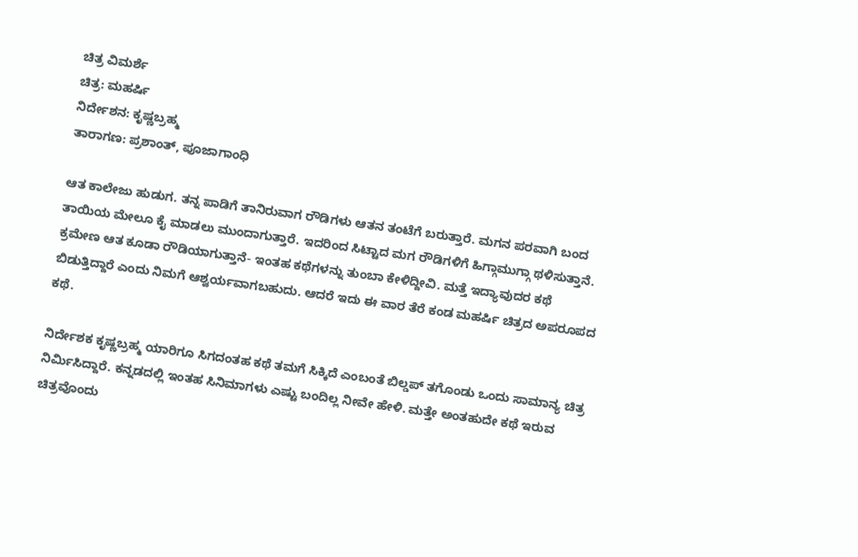ಚಿತ್ರ ವಿಮರ್ಶೆ
ಚಿತ್ರ: ಮಹರ್ಷಿ
ನಿರ್ದೇಶನ: ಕೃಷ್ಣಬ್ರಹ್ಮ
ತಾರಾಗಣ: ಪ್ರಶಾಂತ್, ಪೂಜಾಗಾಂಧಿ

ಆತ ಕಾಲೇಜು ಹುಡುಗ. ತನ್ನ ಪಾಡಿಗೆ ತಾನಿರುವಾಗ ರೌಡಿಗಳು ಆತನ ತಂಟೆಗೆ ಬರುತ್ತಾರೆ. ಮಗನ ಪರವಾಗಿ ಬಂದ ತಾಯಿಯ ಮೇಲೂ ಕೈ ಮಾಡಲು ಮುಂದಾಗುತ್ತಾರೆ. ಇದರಿಂದ ಸಿಟ್ಟಾದ ಮಗ ರೌಡಿಗಳಿಗೆ ಹಿಗ್ಗಾಮುಗ್ಗಾ ಥಳಿಸುತ್ತಾನೆ. ಕ್ರಮೇಣ ಆತ ಕೂಡಾ ರೌಡಿಯಾಗುತ್ತಾನೆ- ಇಂತಹ ಕಥೆಗಳನ್ನು ತುಂಬಾ ಕೇಳಿದ್ದೀವಿ. ಮತ್ತೆ ಇದ್ಯಾವುದರ ಕಥೆ ಬಿಡುತ್ತಿದ್ದಾರೆ ಎಂದು ನಿಮಗೆ ಆಶ್ವರ್ಯವಾಗಬಹುದು. ಆದರೆ ಇದು ಈ ವಾರ ತೆರೆ ಕಂಡ ಮಹರ್ಷಿ ಚಿತ್ರದ ಅಪರೂಪದ ಕಥೆ.

ನಿರ್ದೇಶಕ ಕೃಷ್ಣಬ್ರಹ್ಮ ಯಾರಿಗೂ ಸಿಗದಂತಹ ಕಥೆ ತಮಗೆ ಸಿಕ್ಕಿದೆ ಎಂಬಂತೆ ಬಿಲ್ಡಪ್ ತಗೊಂಡು ಒಂದು ಸಾಮಾನ್ಯ ಚಿತ್ರ ನಿರ್ಮಿಸಿದ್ದಾರೆ. ಕನ್ನಡದಲ್ಲಿ ಇಂತಹ ಸಿನಿಮಾಗಳು ಎಷ್ಟು ಬಂದಿಲ್ಲ ನೀವೇ ಹೇಳಿ. ಮತ್ತೇ ಅಂತಹುದೇ ಕಥೆ ಇರುವ ಚಿತ್ರವೊಂದು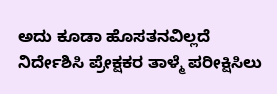ಅದು ಕೂಡಾ ಹೊಸತನವಿಲ್ಲದೆ ನಿರ್ದೇಶಿಸಿ ಪ್ರೇಕ್ಷಕರ ತಾಳ್ಮೆ ಪರೀಕ್ಷಿಸಿಲು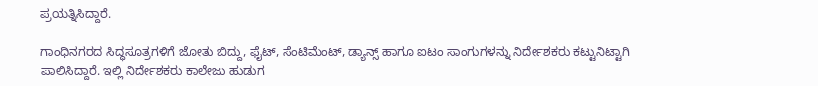ಪ್ರಯತ್ನಿಸಿದ್ದಾರೆ.

ಗಾಂಧಿನಗರದ ಸಿದ್ಧಸೂತ್ರಗಳಿಗೆ ಜೋತು ಬಿದ್ದು, ಫೈಟ್, ಸೆಂಟಿಮೆಂಟ್, ಡ್ಯಾನ್ಸ್ ಹಾಗೂ ಐಟಂ ಸಾಂಗುಗಳನ್ನು ನಿರ್ದೇಶಕರು ಕಟ್ಟುನಿಟ್ಟಾಗಿ ಪಾಲಿಸಿದ್ದಾರೆ. ಇಲ್ಲಿ ನಿರ್ದೇಶಕರು ಕಾಲೇಜು ಹುಡುಗ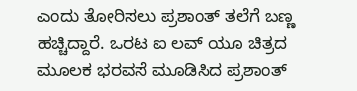ಎಂದು ತೋರಿಸಲು ಪ್ರಶಾಂತ್ ತಲೆಗೆ ಬಣ್ಣ ಹಚ್ಚಿದ್ದಾರೆ. ಒರಟ ಐ ಲವ್ ಯ‌ೂ ಚಿತ್ರದ ಮೂಲಕ ಭರವಸೆ ಮೂಡಿಸಿದ ಪ್ರಶಾಂತ್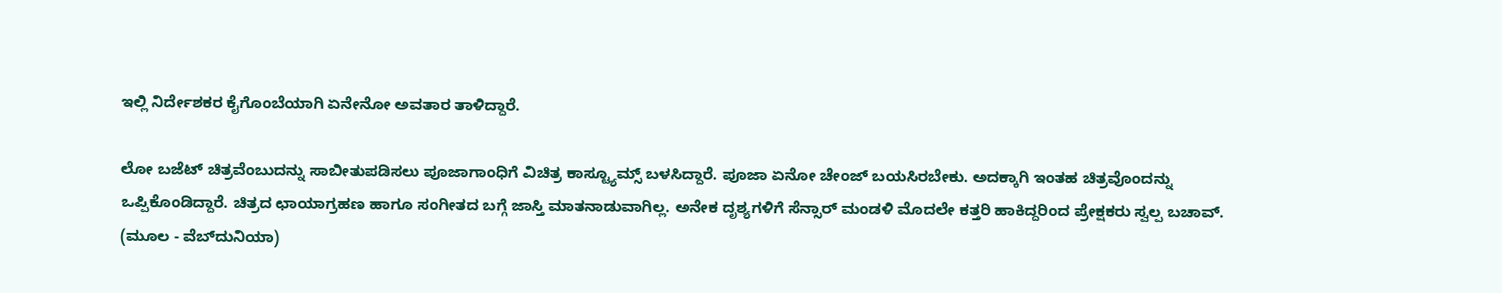ಇಲ್ಲಿ ನಿರ್ದೇಶಕರ ಕೈಗೊಂಬೆಯಾಗಿ ಏನೇನೋ ಅವತಾರ ತಾಳಿದ್ದಾರೆ.

ಲೋ ಬಜೆಟ್ ಚಿತ್ರವೆಂಬುದನ್ನು ಸಾಬೀತುಪಡಿಸಲು ಪೂಜಾಗಾಂಧಿಗೆ ವಿಚಿತ್ರ ಕಾಸ್ಟ್ಯೂಮ್ಸ್ ಬಳಸಿದ್ದಾರೆ. ಪೂಜಾ ಏನೋ ಚೇಂಜ್ ಬಯಸಿರಬೇಕು. ಅದಕ್ಕಾಗಿ ಇಂತಹ ಚಿತ್ರವೊಂದನ್ನು ಒಪ್ಪಿಕೊಂಡಿದ್ದಾರೆ. ಚಿತ್ರದ ಛಾಯಾಗ್ರಹಣ ಹಾಗೂ ಸಂಗೀತದ ಬಗ್ಗೆ ಜಾಸ್ತಿ ಮಾತನಾಡುವಾಗಿಲ್ಲ. ಅನೇಕ ದೃಶ್ಯಗಳಿಗೆ ಸೆನ್ಸಾರ್ ಮಂಡಳಿ ಮೊದಲೇ ಕತ್ತರಿ ಹಾಕಿದ್ದರಿಂದ ಪ್ರೇಕ್ಷಕರು ಸ್ವಲ್ಪ ಬಚಾವ್.
(ಮೂಲ - ವೆಬ್‌ದುನಿಯಾ)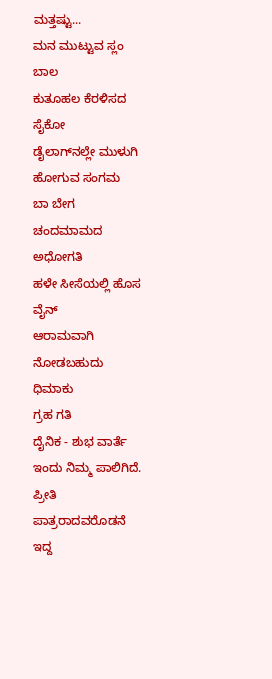ಮತ್ತಷ್ಟು...
ಮನ ಮುಟ್ಟುವ ಸ್ಲಂ ಬಾಲ
ಕುತೂಹಲ ಕೆರಳಿಸದ ಸೈಕೋ
ಡೈಲಾಗ್‌ನಲ್ಲೇ ಮುಳುಗಿ ಹೋಗುವ ಸಂಗಮ
ಬಾ ಬೇಗ ಚಂದಮಾಮದ ಅಧೋಗತಿ
ಹಳೇ ಸೀಸೆಯಲ್ಲಿ ಹೊಸ ವೈನ್
ಆರಾಮವಾಗಿ ನೋಡಬಹುದು ಧಿಮಾಕು
ಗ್ರಹ ಗತಿ
ದೈನಿಕ - ಶುಭ ವಾರ್ತೆ ಇಂದು ನಿಮ್ಮ ಪಾಲಿಗಿದೆ. ಪ್ರೀತಿ ಪಾತ್ರರಾದವರೊಡನೆ ಇದ್ದ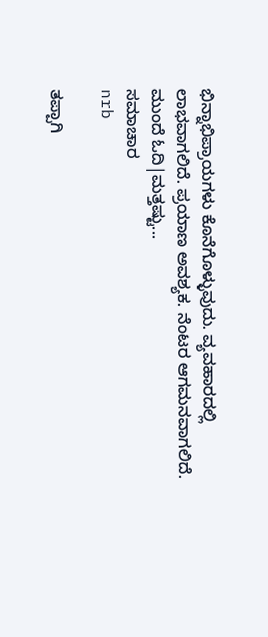ಭಿನ್ನಾಭಿಪ್ರಾಯಗಳು ಕೊನೆಗೊಳ್ಳುವುದು. ವ್ಯವಹಾರದಲ್ಲಿ ಲಾಭವಾಗಲಿದೆ. ಪ್ರಯಾಣ ಅವಶ್ಯಕ. ನೆಂಟರ ಆಗಮನವಾಗಲಿದೆ.
ಮುಂದೆ ಓದಿ|ಮತ್ತಷ್ಟು...
ಸಮಾಚಾರ
nrb

ತಪ್ಪಾಗಿ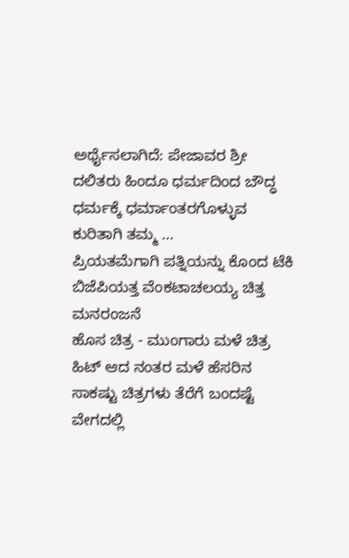ಅರ್ಥೈಸಲಾಗಿದೆ: ಪೇಜಾವರ ಶ್ರೀ
ದಲಿತರು ಹಿಂದೂ ಧರ್ಮದಿಂದ ಬೌದ್ಧ ಧರ್ಮಕ್ಕೆ ಧರ್ಮಾಂತರಗೊಳ್ಳುವ ಕುರಿತಾಗಿ ತಮ್ಮ ...
ಪ್ರಿಯತಮೆಗಾಗಿ ಪತ್ನಿಯನ್ನು ಕೊಂದ ಟೆಕಿ
ಬಿಜೆಪಿಯತ್ತ ವೆಂಕಟಾಚಲಯ್ಯ ಚಿತ್ತ
ಮನರಂಜನೆ
ಹೊಸ ಚಿತ್ರ - ಮುಂಗಾರು ಮಳೆ ಚಿತ್ರ ಹಿಟ್ ಆದ ನಂತರ ಮಳೆ ಹೆಸರಿನ ಸಾಕಷ್ಟು ಚಿತ್ರಗಳು ತೆರೆಗೆ ಬಂದಷ್ಟೆ ವೇಗದಲ್ಲಿ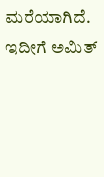ಮರೆಯಾಗಿದೆ. ಇದೀಗೆ ಅಮಿತ್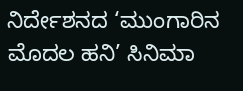ನಿರ್ದೇಶನದ ‘ಮುಂಗಾರಿನ ಮೊದಲ ಹನಿ’ ಸಿನಿಮಾ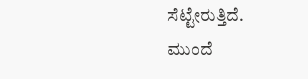ಸೆಟ್ಟೇರುತ್ತಿದೆ.
ಮುಂದೆ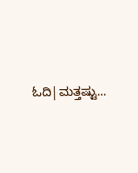ಓದಿ|ಮತ್ತಷ್ಟು...